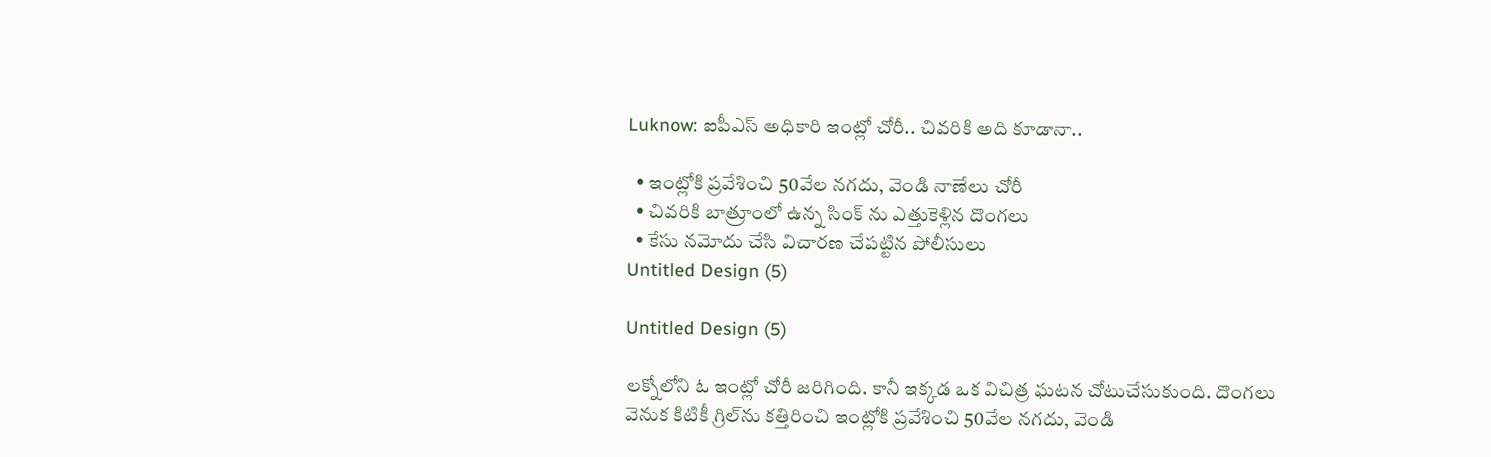Luknow: ఐపీఎస్ అధికారి ఇంట్లో చోరీ.. చివరికి అది కూడానా..

  • ఇంట్లోకి ప్రవేశించి 50వేల నగదు, వెండి నాణేలు చోరీ
  • చివరికి బాత్రూంలో ఉన్న సింక్ ను ఎత్తుకెళ్లిన దొంగలు
  • కేసు నమోదు చేసి విచారణ చేపట్టిన పోలీసులు
Untitled Design (5)

Untitled Design (5)

లక్నోలోని ఓ ఇంట్లో చోరీ జరిగింది. కానీ ఇక్కడ ఒక విచిత్ర ఘటన చోటుచేసుకుంది. దొంగలు వెనుక కిటికీ గ్రిల్‌ను కత్తిరించి ఇంట్లోకి ప్రవేశించి 50వేల నగదు, వెండి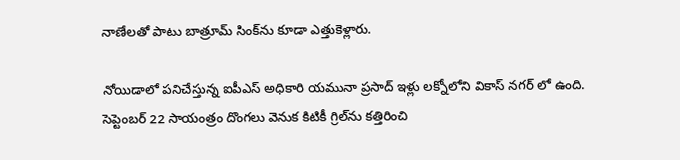నాణేలతో పాటు బాత్రూమ్ సింక్‌ను కూడా ఎత్తుకెళ్లారు.

నోయిడాలో పనిచేస్తున్న ఐపీఎస్ అధికారి యమునా ప్రసాద్ ఇళ్లు లక్నోలోని వికాస్ నగర్ లో ఉంది. సెప్టెంబర్ 22 సాయంత్రం దొంగలు వెనుక కిటికీ గ్రిల్‌ను కత్తిరించి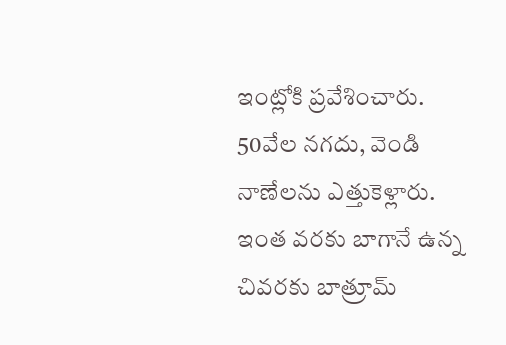ఇంట్లోకి ప్రవేశించారు. 50వేల నగదు, వెండి నాణేలను ఎత్తుకెళ్లారు. ఇంత వరకు బాగానే ఉన్న చివరకు బాత్రూమ్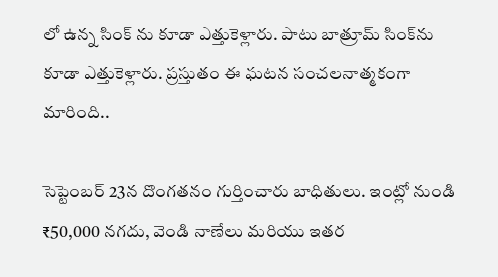లో ఉన్న సింక్ ను కూడా ఎత్తుకెళ్లారు. పాటు బాత్రూమ్ సింక్‌ను కూడా ఎత్తుకెళ్లారు. ప్రస్తుతం ఈ ఘటన సంచలనాత్మకంగా మారింది..

సెప్టెంబర్ 23న దొంగతనం గుర్తించారు బాధితులు. ఇంట్లో నుండి ₹50,000 నగదు, వెండి నాణేలు మరియు ఇతర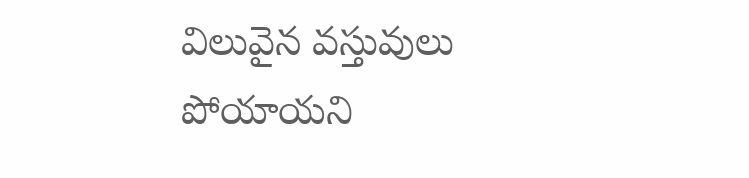విలువైన వస్తువులు పోయాయని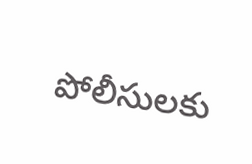పోలీసులకు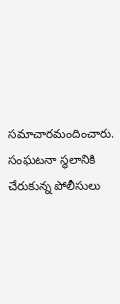సమాచారమందించారు. సంఘటనా స్థలానికి చేరుకున్న పోలీసులు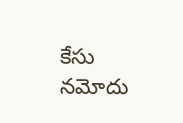కేసు నమోదు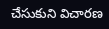చేసుకుని విచారణ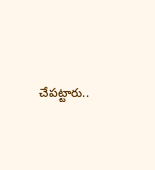చేపట్టారు..